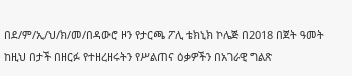በደ/ም/ኢ/ህ/ክ/መ/በዳውሮ ዞን የታርጫ ፖሊ ቴክኒክ ኮሌጅ በ2018 በጀት ዓመት ከዚህ በታች በዘርፉ የተዘረዘሩትን የሥልጠና ዕቃዎችን በአገራዊ ግልጽ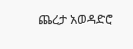ጨረታ አወዳድሮ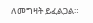ለመግዛት ይፈልጋል።